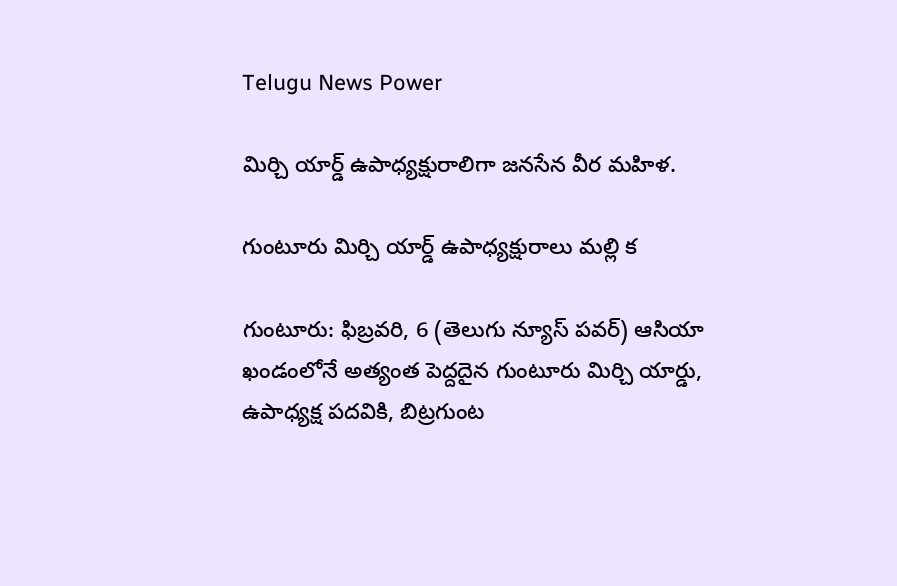Telugu News Power

మిర్చి యార్డ్ ఉపాధ్యక్షురాలిగా జనసేన వీర మహిళ.

గుంటూరు మిర్చి యార్డ్ ఉపాధ్యక్షురాలు మల్లి క

గుంటూరు: ఫిబ్రవరి, 6 (తెలుగు న్యూస్ పవర్) ఆసియా ఖండంలోనే అత్యంత పెద్దదైన గుంటూరు మిర్చి యార్డు, ఉపాధ్యక్ష పదవికి, బిట్రగుంట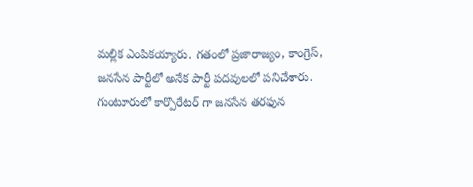మల్లిక ఎంపికయ్యారు. గతంలో ప్రజారాజ్యం, కాంగ్రెస్, జనసేన పార్టీలో అనేక పార్టీ పదవులలో పనిచేశారు. గుంటూరులో కార్పొరేటర్ గా జనసేన తరఫున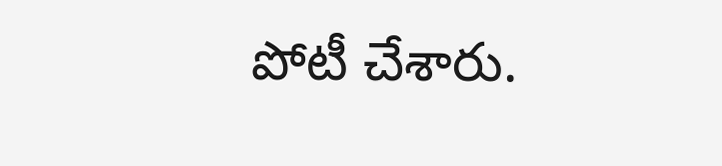పోటీ చేశారు.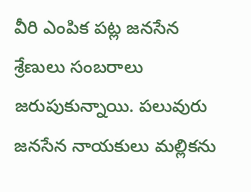వీరి ఎంపిక పట్ల జనసేన శ్రేణులు సంబరాలు జరుపుకున్నాయి. పలువురు జనసేన నాయకులు మల్లికను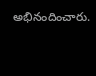అభినందించారు.